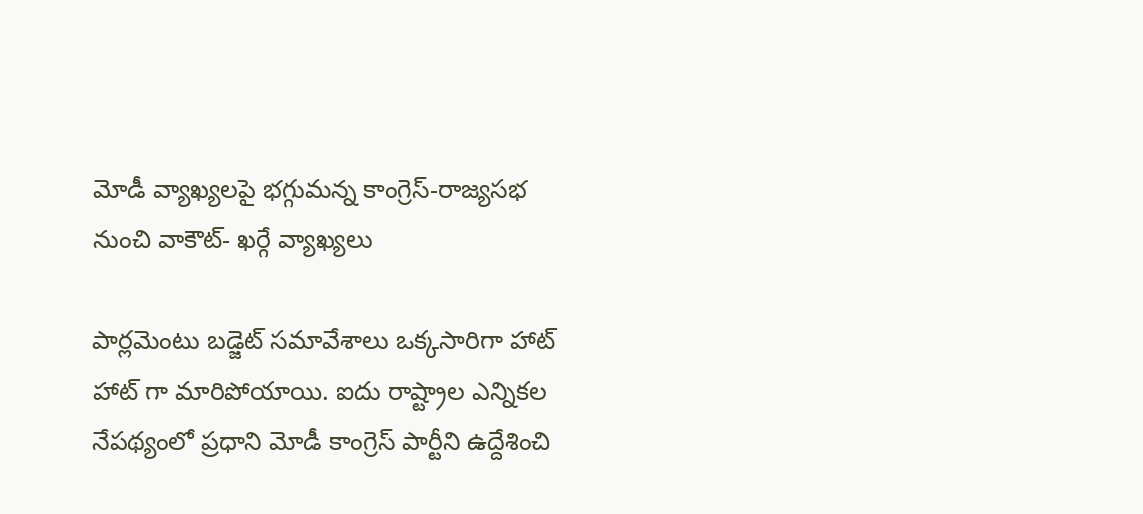మోడీ వ్యాఖ్యలపై భగ్గుమన్న కాంగ్రెస్-రాజ్యసభ నుంచి వాకౌట్- ఖర్గే వ్యాఖ్యలు

పార్లమెంటు బడ్జెట్ సమావేశాలు ఒక్కసారిగా హాట్ హాట్ గా మారిపోయాయి. ఐదు రాష్ట్రాల ఎన్నికల నేపథ్యంలో ప్రధాని మోడీ కాంగ్రెస్ పార్టీని ఉద్దేశించి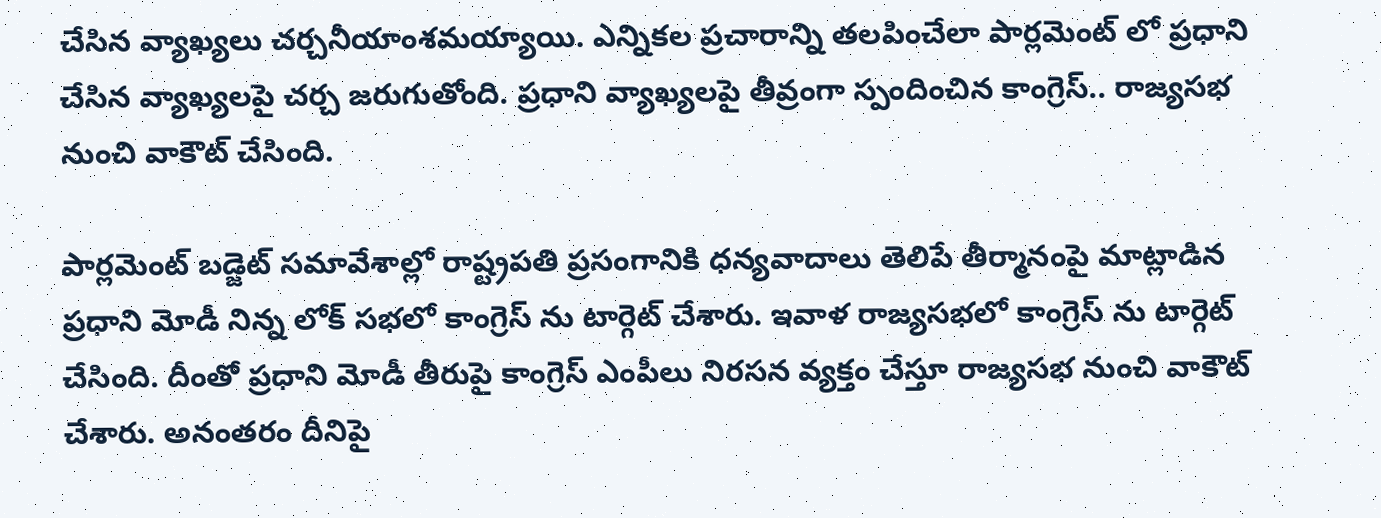చేసిన వ్యాఖ్యలు చర్చనీయాంశమయ్యాయి. ఎన్నికల ప్రచారాన్ని తలపించేలా పార్లమెంట్ లో ప్రధాని చేసిన వ్యాఖ్యలపై చర్చ జరుగుతోంది. ప్రధాని వ్యాఖ్యలపై తీవ్రంగా స్పందించిన కాంగ్రెస్.. రాజ్యసభ నుంచి వాకౌట్ చేసింది.

పార్లమెంట్ బడ్జెట్ సమావేశాల్లో రాష్ట్రపతి ప్రసంగానికి ధన్యవాదాలు తెలిపే తీర్మానంపై మాట్లాడిన ప్రధాని మోడీ నిన్న లోక్ సభలో కాంగ్రెస్ ను టార్గెట్ చేశారు. ఇవాళ రాజ్యసభలో కాంగ్రెస్ ను టార్గెట్ చేసింది. దీంతో ప్రధాని మోడీ తీరుపై కాంగ్రెస్ ఎంపీలు నిరసన వ్యక్తం చేస్తూ రాజ్యసభ నుంచి వాకౌట్ చేశారు. అనంతరం దీనిపై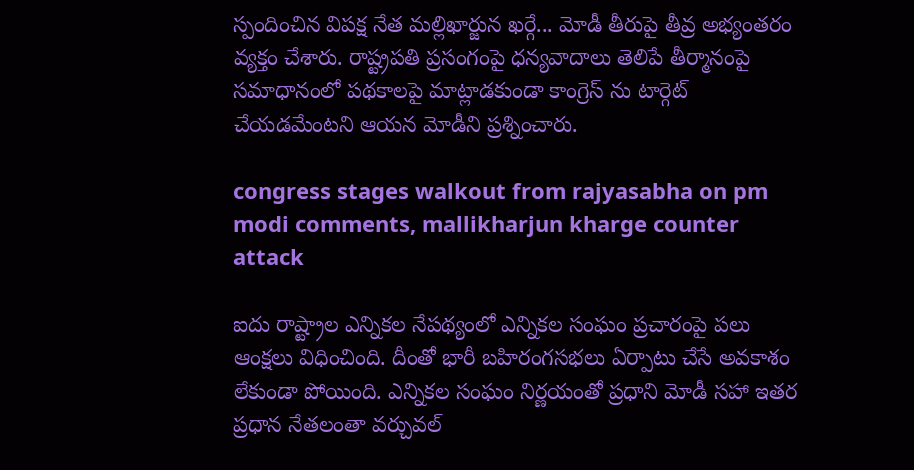స్పందించిన విపక్ష నేత మల్లిఖార్జున ఖర్గే... మోడీ తీరుపై తీవ్ర అభ్యంతరం వ్యక్తం చేశారు. రాష్ట్రపతి ప్రసంగంపై ధన్యవాదాలు తెలిపే తీర్మానంపై సమాధానంలో పథకాలపై మాట్లాడకుండా కాంగ్రెస్ ను టార్గెట్ చేయడమేంటని ఆయన మోడీని ప్రశ్నించారు.

congress stages walkout from rajyasabha on pm modi comments, mallikharjun kharge counter attack

ఐదు రాష్ట్రాల ఎన్నికల నేపథ్యంలో ఎన్నికల సంఘం ప్రచారంపై పలు ఆంక్షలు విధించింది. దీంతో భారీ బహిరంగసభలు ఏర్పాటు చేసే అవకాశం లేకుండా పోయింది. ఎన్నికల సంఘం నిర్ణయంతో ప్రధాని మోడీ సహా ఇతర ప్రధాన నేతలంతా వర్చువల్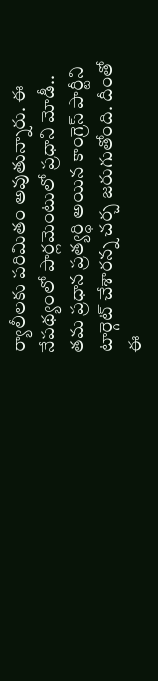ర్యాలీలకు పరిమితం అవుతున్నారు. ఈ నేపథ్యంలో పార్లమెంటులో ప్రధాని మోడీ.. తమ ప్రధాన ప్రత్యర్ధి అయిన కాంగ్రెస్ పార్టీని టార్గెట్ చేశారన్న చర్చ జరుగుతోంది. దీంతో ఈ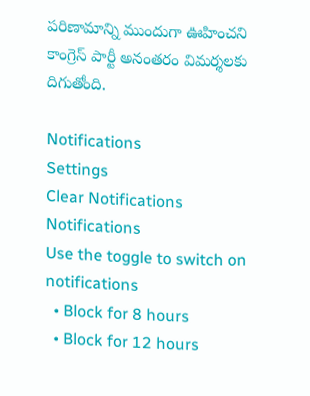పరిణామాన్ని ముందుగా ఊహించని కాంగ్రెస్ పార్టీ అనంతరం విమర్శలకు దిగుతోంది.

Notifications
Settings
Clear Notifications
Notifications
Use the toggle to switch on notifications
  • Block for 8 hours
  • Block for 12 hours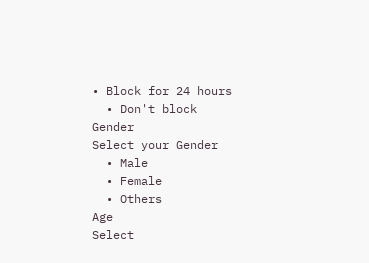• Block for 24 hours
  • Don't block
Gender
Select your Gender
  • Male
  • Female
  • Others
Age
Select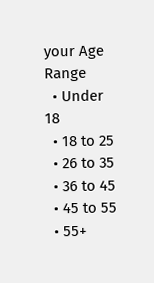your Age Range
  • Under 18
  • 18 to 25
  • 26 to 35
  • 36 to 45
  • 45 to 55
  • 55+